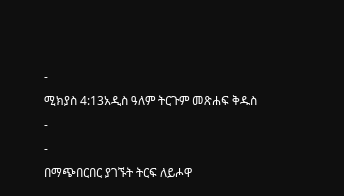-
ሚክያስ 4:13አዲስ ዓለም ትርጉም መጽሐፍ ቅዱስ
-
-
በማጭበርበር ያገኙት ትርፍ ለይሖዋ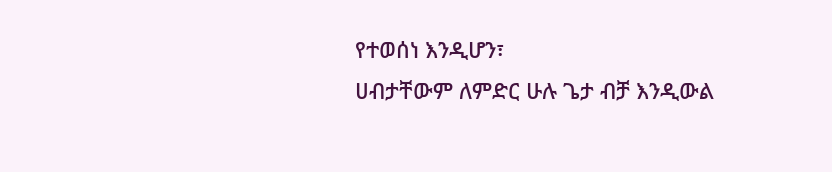የተወሰነ እንዲሆን፣
ሀብታቸውም ለምድር ሁሉ ጌታ ብቻ እንዲውል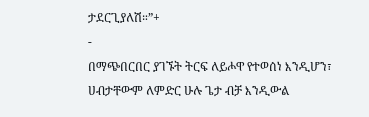ታደርጊያለሽ።”+
-
በማጭበርበር ያገኙት ትርፍ ለይሖዋ የተወሰነ እንዲሆን፣
ሀብታቸውም ለምድር ሁሉ ጌታ ብቻ እንዲውል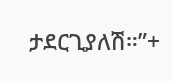ታደርጊያለሽ።”+